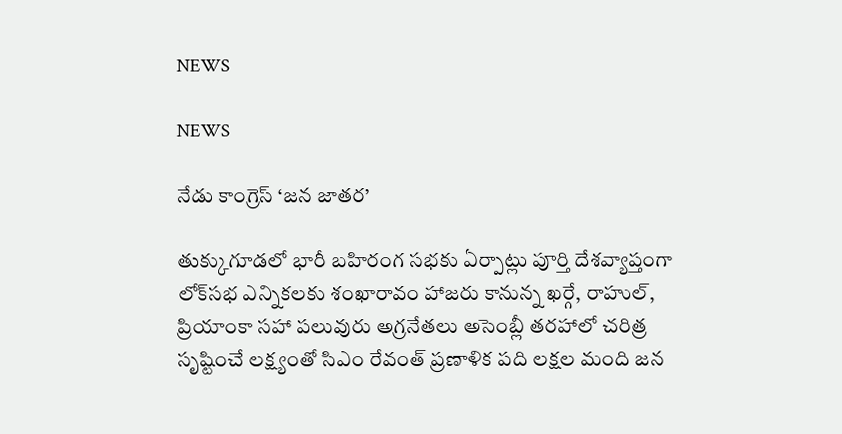NEWS

NEWS

నేడు కాంగ్రెస్‌ ‘జన జాతర’

తుక్కుగూడలో భారీ బహిరంగ సభకు ఏర్పాట్లు పూర్తి దేశవ్యాప్తంగా లోక్‌సభ ఎన్నికలకు శంఖారావం హాజరు కానున్న ఖర్గే, రాహుల్‌, ప్రియాంకా సహా పలువురు అగ్రనేతలు అసెంబ్లీ తరహాలో చరిత్ర సృష్టించే లక్ష్యంతో సిఎం రేవంత్‌ ప్రణాళిక పది లక్షల మంది జన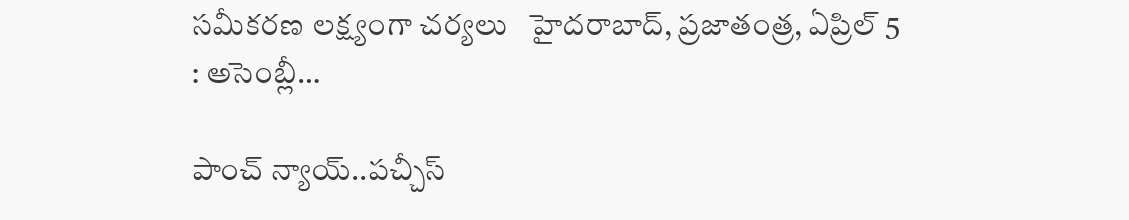సమీకరణ లక్ష్యంగా చర్యలు   హైదరాబాద్‌, ప్రజాతంత్ర, ఏప్రిల్‌ 5 : అసెంబ్లీ…

పాంచ్‌ న్యాయ్‌..పచ్చీస్‌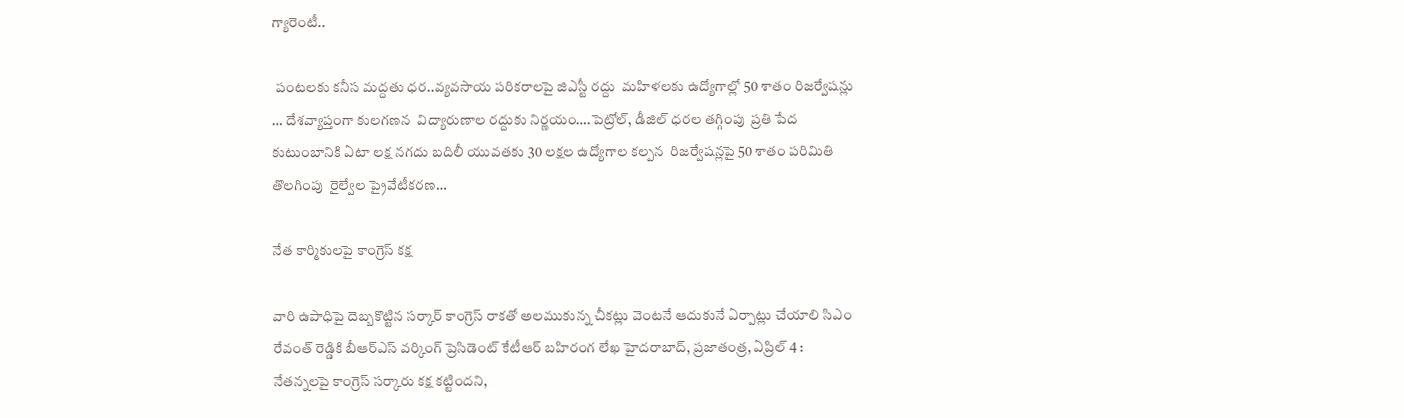గ్యారెంటీ..

 పంటలకు కనీస మద్దతు ధర..వ్యవసాయ పరికరాలపై జిఎస్టీ రద్దు  మహిళలకు ఉద్యోగాల్లో 50 శాతం రిజర్వేషన్లు … దేశవ్యాప్తంగా కులగణన  విద్యారుణాల రద్దుకు నిర్ణయం….పెట్రోల్‌, డీజిల్‌ ధరల తగ్గింపు  ప్రతి పేద కుటుంబానికి ఏటా లక్ష నగదు బదిలీ యువతకు 30 లక్షల ఉద్యోగాల కల్పన  రిజర్వేషన్లపై 50 శాతం పరిమితి తొలగింపు  రైల్వేల ప్రైవేటీకరణ…

నేత కార్మికులపై కాంగ్రెస్‌ కక్ష

వారి ఉపాధిపై దెబ్బకొట్టిన సర్కార్‌ కాంగ్రెస్‌ రాకతో అలముకున్న చీకట్లు వెంటనే ఆదుకునే ఏర్పాట్లు చేయాలి సిఎం రేవంత్‌ రెడ్డికి బీఆర్‌ఎస్‌ వర్కింగ్‌ ప్రెసిడెంట్‌ కేటీఆర్‌ బహిరంగ లేఖ హైదరాబాద్‌, ప్రజాతంత్ర, ఏప్రిల్‌ 4 : నేతన్నలపై కాంగ్రెస్‌ సర్కారు కక్ష కట్టిందని,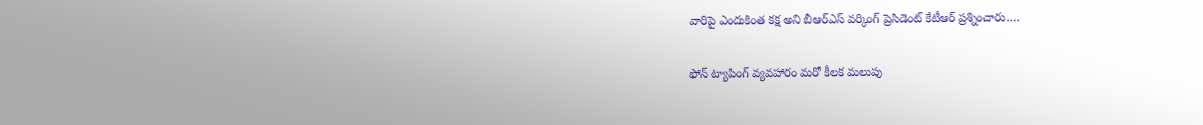వారిపై ఎందుకింత కక్ష అని బీఆర్‌ఎస్‌ వర్కింగ్‌ ప్రెసిడెంట్‌ కేటీఆర్‌ ప్రశ్నించారు.…

ఫోన్‌ ట్యాపింగ్‌ వ్యవహారం మరో కీలక మలుపు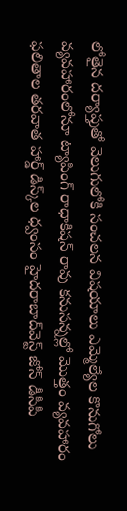లోతైన దర్యాప్తుతో వెలుగులోకి సంచలన విషయాలు ఎమ్మెల్యేల కొనుగోలు వ్యవహారంలోనూ ట్యాపింగ్‌ రాధాకిషన్‌ రావు కనుసన్నల్లో మొత్తం వ్యవహారం ఫలితాల తరవాత హార్డ్‌ డిస్క్‌ల ధ్వంసం హైదరాబాద్‌వెస్ట్‌ జోన్‌ డీసీపీ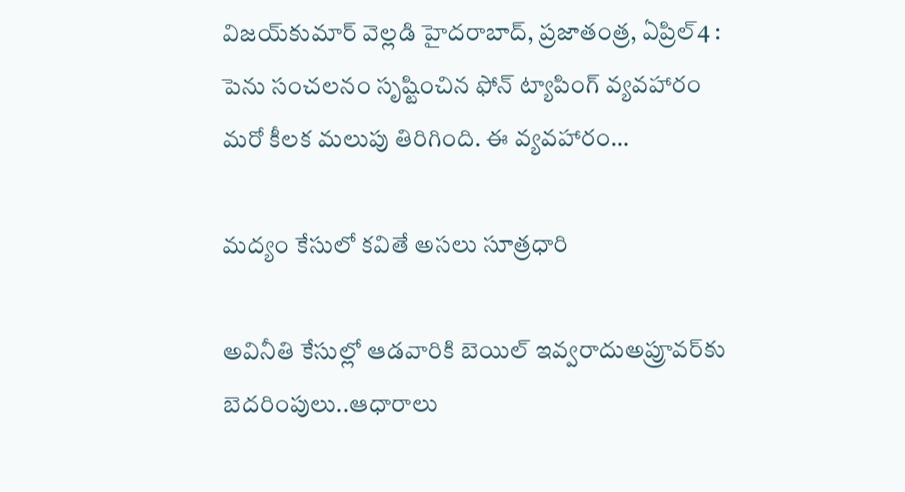విజయ్‌కుమార్‌ వెల్లడి హైదరాబాద్‌, ప్రజాతంత్ర, ఏప్రిల్‌4 : పెను సంచలనం సృష్టించిన ఫోన్‌ ట్యాపింగ్‌ వ్యవహారం మరో కీలక మలుపు తిరిగింది. ఈ వ్యవహారం…

మద్యం కేసులో కవితే అసలు సూత్రధారి

అవినీతి కేసుల్లో ఆడవారికి బెయిల్‌ ఇవ్వరాదుఅప్రూవర్‌కు బెదరింపులు..ఆధారాలు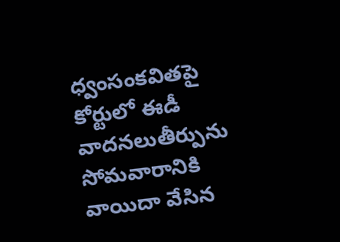ధ్వంసంకవితపై కోర్టులో ఈడీ వాదనలుతీర్పును సోమవారానికి వాయిదా వేసిన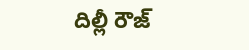దిల్లీ రౌజ్‌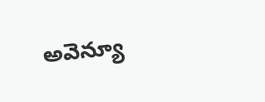అవెన్యూ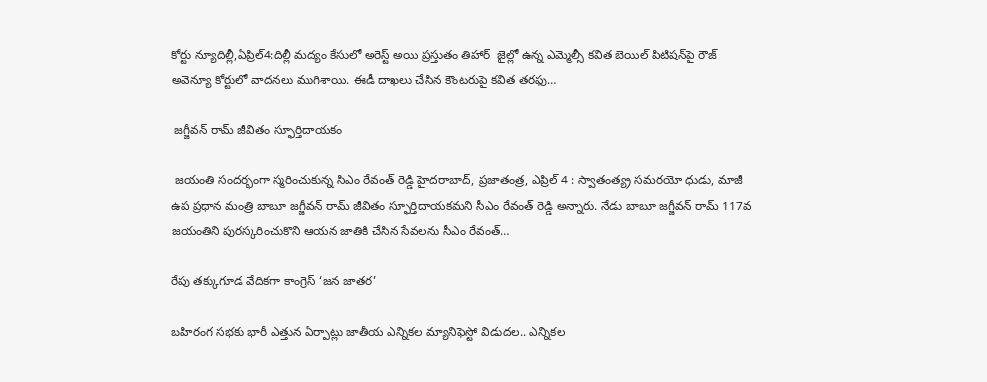కోర్టు న్యూదిల్లీ,ఏప్రిల్‌4:దిల్లీ మద్యం కేసులో అరెస్ట్‌ అయి ప్రస్తుతం తిహార్‌  జైల్లో ఉన్న ఎమ్మెల్సీ కవిత బెయిల్‌ పిటిషన్‌పై రౌజ్‌ అవెన్యూ కోర్టులో వాదనలు ముగిశాయి. ఈడీ దాఖలు చేసిన కౌంటరుపై కవిత తరఫు…

 జగ్జీవన్‌ రామ్‌ జీవితం స్ఫూర్తిదాయకం

 జయంతి సందర్భంగా స్మరించుకున్న సిఎం రేవంత్‌ రెడ్డి హైదరాబాద్‌, ప్రజాతంత్ర, ఎప్రిల్‌ 4 : స్వాతంత్య్ర సమరయో ధుడు, మాజీ ఉప ప్రధాన మంత్రి బాబూ జగ్జీవన్‌ రామ్‌ జీవితం స్ఫూర్తిదాయకమని సీఎం రేవంత్‌ రెడ్డి అన్నారు. నేడు బాబూ జగ్జీవన్‌ రామ్‌ 117వ జయంతిని పురస్కరించుకొని ఆయన జాతికి చేసిన సేవలను సీఎం రేవంత్‌…

రేపు తక్కుగూడ వేదికగా కాంగ్రెస్‌ ‘జన జాతర’

బహిరంగ సభకు భారీ ఎత్తున ఏర్పాట్లు జాతీయ ఎన్నికల మ్యానిఫెస్టో విడుదల.. ఎన్నికల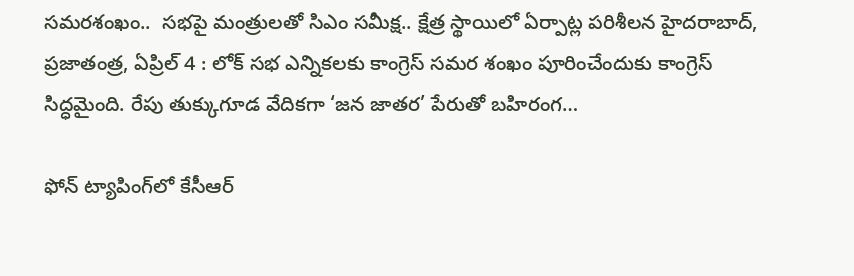సమరశంఖం..  సభపై మంత్రులతో సిఎం సమీక్ష.. క్షేత్ర స్థాయిలో ఏర్పాట్ల పరిశీలన హైదరాబాద్‌, ప్రజాతంత్ర, ఏప్రిల్‌ 4 : లోక్‌ సభ ఎన్నికలకు కాంగ్రెస్‌ సమర శంఖం పూరించేందుకు కాంగ్రెస్‌ సిద్ధమైంది. రేపు తుక్కుగూడ వేదికగా ‘జన జాతర’ పేరుతో బహిరంగ…

ఫోన్‌ ట్యాపింగ్‌లో కేసీఆర్‌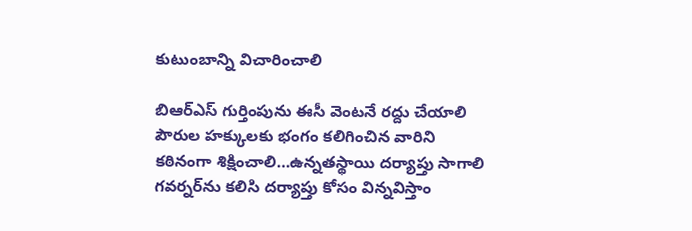కుటుంబాన్ని విచారించాలి

బిఆర్‌ఎస్‌ గుర్తింపును ఈసీ వెంటనే రద్దు చేయాలి పౌరుల హక్కులకు భంగం కలిగించిన వారిని కఠినంగా శిక్షించాలి…ఉన్నతస్థాయి దర్యాప్తు సాగాలి గవర్నర్‌ను కలిసి దర్యాప్తు కోసం విన్నవిస్తాం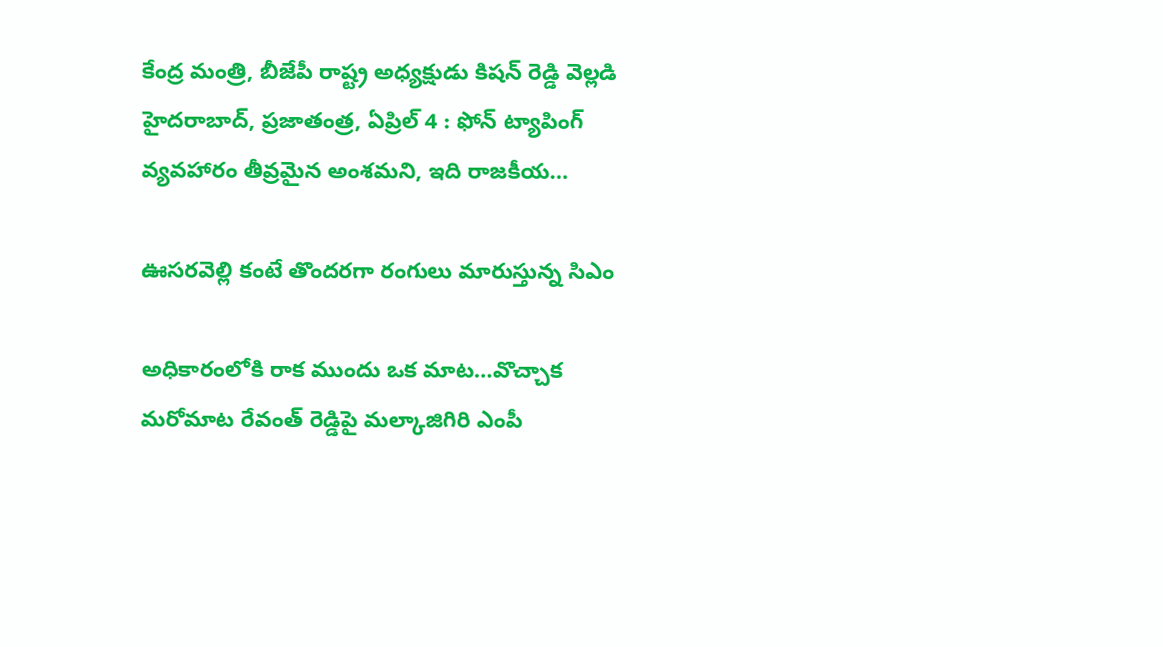కేంద్ర మంత్రి, బీజేపీ రాష్ట్ర అధ్యక్షుడు కిషన్‌ రెడ్డి వెల్లడి హైదరాబాద్‌, ప్రజాతంత్ర, ఏప్రిల్‌ 4 : ఫోన్‌ ట్యాపింగ్‌ వ్యవహారం తీవ్రమైన అంశమని, ఇది రాజకీయ…

ఊసరవెల్లి కంటే తొందరగా రంగులు మారుస్తున్న సిఎం

అధికారంలోకి రాక ముందు ఒక మాట…వొచ్చాక మరోమాట రేవంత్‌ రెడ్డిపై మల్కాజిగిరి ఎంపీ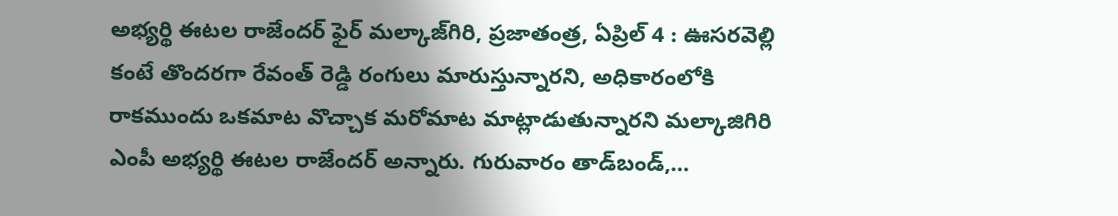అభ్యర్థి ఈటల రాజేందర్‌ ఫైర్‌ మల్కాజ్‌గిరి, ప్రజాతంత్ర, ఏప్రిల్‌ 4 : ఊసరవెల్లి కంటే తొందరగా రేవంత్‌ రెడ్డి రంగులు మారుస్తున్నారని, అధికారంలోకి రాకముందు ఒకమాట వొచ్చాక మరోమాట మాట్లాడుతున్నారని మల్కాజిగిరి ఎంపీ అభ్యర్థి ఈటల రాజేందర్‌ అన్నారు. గురువారం తాడ్‌బండ్‌,…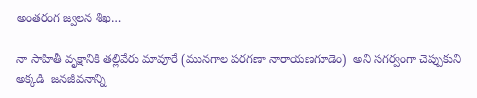అంతరంగ జ్వలన శిఖ…

నా సాహితీ వృక్షానికి తల్లివేరు మావూరే (మునగాల పరగణా నారాయణగూడెం)  అని సగర్వంగా చెప్పుకుని అక్కడి  జనజీవనాన్ని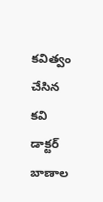కవిత్వం చేసిన కవి డాక్టర్‌ బాణాల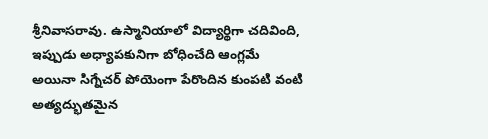శ్రీనివాసరావు. ఉస్మానియాలో విద్యార్థిగా చదివింది, ఇప్పుడు అధ్యాపకునిగా బోధించేది ఆంగ్లమే అయినా సిగ్నేచర్‌ పోయెంగా పేరొందిన కుంపటి వంటి అత్యద్భుతమైన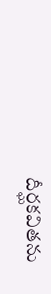దీర్ఘకవితను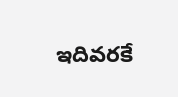ఇదివరకే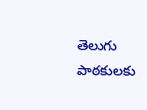తెలుగు పాఠకులకు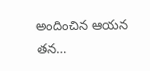అందించిన ఆయన తన…